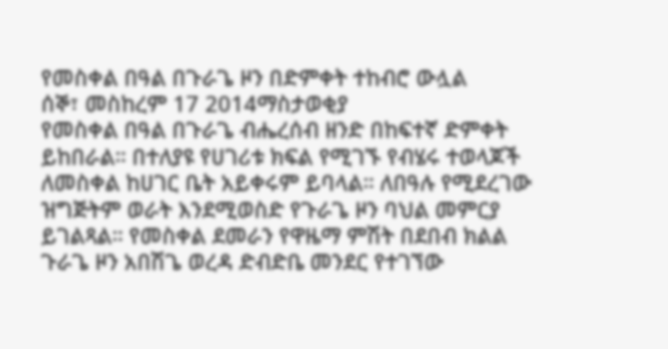የመስቀል በዓል በጉራጌ ዞን በድምቀት ተከብሮ ውሏል
ሰኞ፣ መስከረም 17 2014ማስታወቂያ
የመስቀል በዓል በጉራጌ ብሔረሰብ ዘንድ በከፍተኛ ድምቀት ይከበራል። በተለያዩ የሀገሪቱ ክፍል የሚገኙ የብሄሩ ተወላጆች ለመስቀል ከሀገር ቤት አይቀሩም ይባላል። ለበዓሉ የሚደረገው ዝግጅትም ወራት እንደሚወስድ የጉራጌ ዞን ባህል መምርያ ይገልጻል። የመስቀል ደመራን የዋዜማ ምሽት በደበብ ክልል ጉራጌ ዞን አበሽጌ ወረዳ ድብድቤ መንደር የተገኘው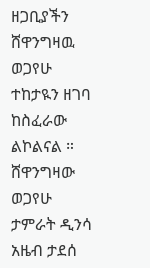ዘጋቢያችን ሸዋንግዛዉ ወጋየሁ ተከታዪን ዘገባ ከስፈራው ልኮልናል ።
ሸዋንግዛው ወጋየሁ
ታምራት ዲንሳ
አዜብ ታደሰ